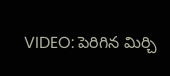VIDEO: పెరిగిన మిర్చి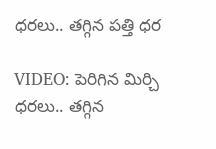ధరలు.. తగ్గిన పత్తి ధర

VIDEO: పెరిగిన మిర్చి ధరలు.. తగ్గిన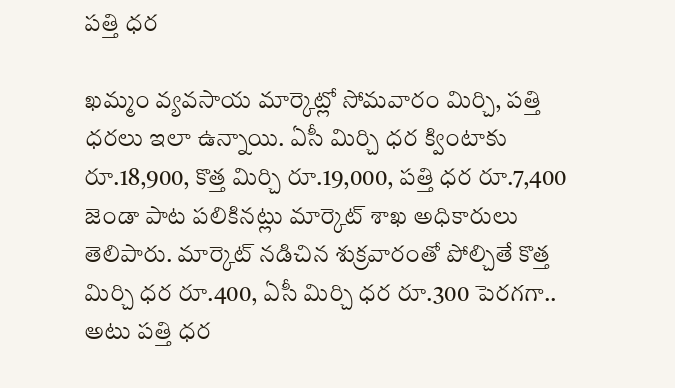పత్తి ధర

ఖమ్మం వ్యవసాయ మార్కెట్లో సోమవారం మిర్చి, పత్తి ధరలు ఇలా ఉన్నాయి. ఏసీ మిర్చి ధర క్వింటాకు రూ.18,900, కొత్త మిర్చి రూ.19,000, పత్తి ధర రూ.7,400 జెండా పాట పలికినట్లు మార్కెట్ శాఖ అధికారులు తెలిపారు. మార్కెట్ నడిచిన శుక్రవారంతో పోల్చితే కొత్త మిర్చి ధర రూ.400, ఏసీ మిర్చి ధర రూ.300 పెరగగా.. అటు పత్తి ధర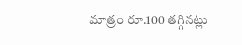మాత్రం రూ.100 తగ్గినట్లు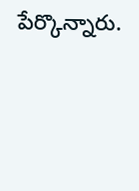పేర్కొన్నారు.